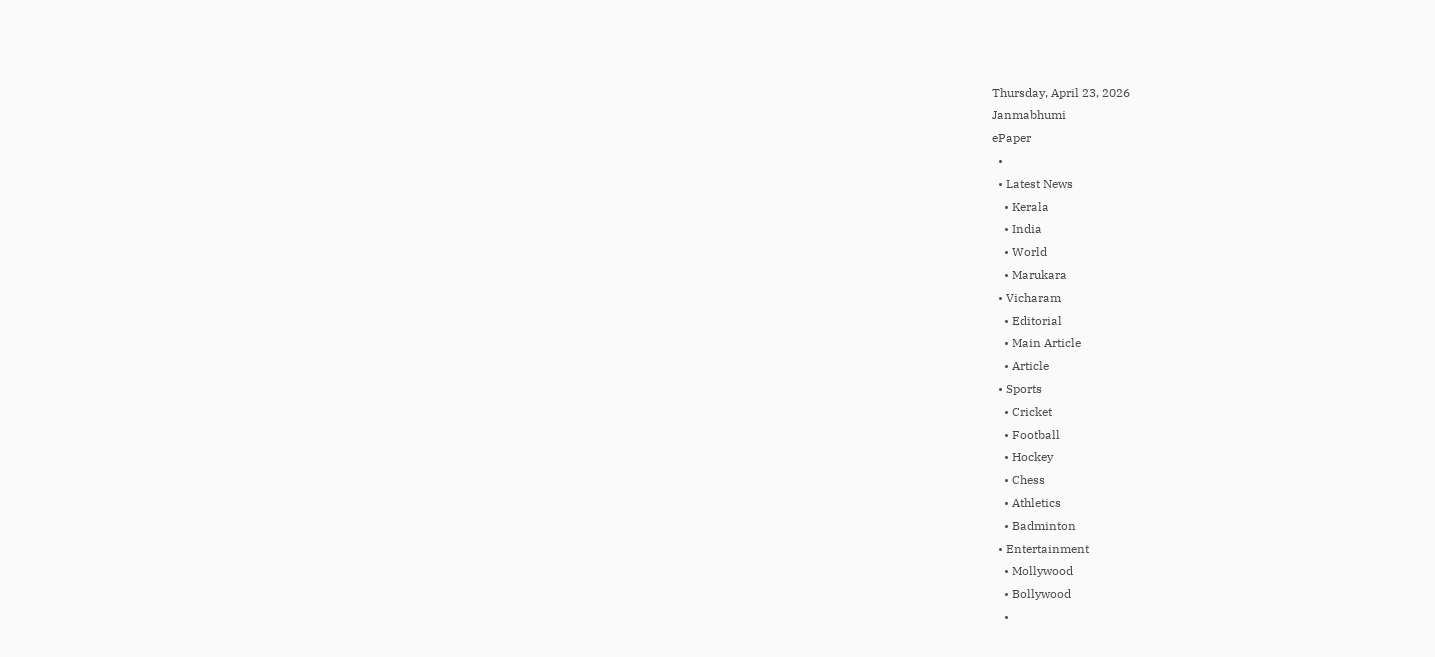Thursday, April 23, 2026
Janmabhumi
ePaper
  •
  • Latest News
    • Kerala
    • India
    • World
    • Marukara
  • Vicharam
    • Editorial
    • Main Article
    • Article
  • Sports
    • Cricket
    • Football
    • Hockey
    • Chess
    • Athletics
    • Badminton
  • Entertainment
    • Mollywood
    • Bollywood
    •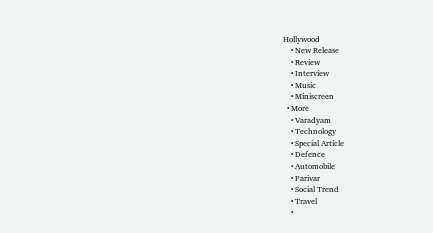Hollywood
    • New Release
    • Review
    • Interview
    • Music
    • Miniscreen
  • More
    • Varadyam
    • Technology
    • Special Article
    • Defence
    • Automobile
    • Parivar
    • Social Trend
    • Travel
    •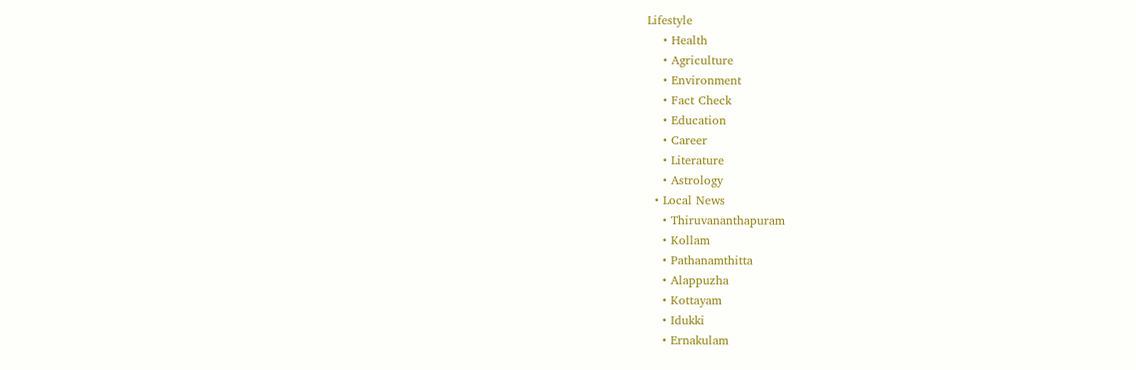Lifestyle
    • Health
    • Agriculture
    • Environment
    • Fact Check
    • Education
    • Career
    • Literature
    • Astrology
  • Local News
    • Thiruvananthapuram
    • Kollam
    • Pathanamthitta
    • Alappuzha
    • Kottayam
    • Idukki
    • Ernakulam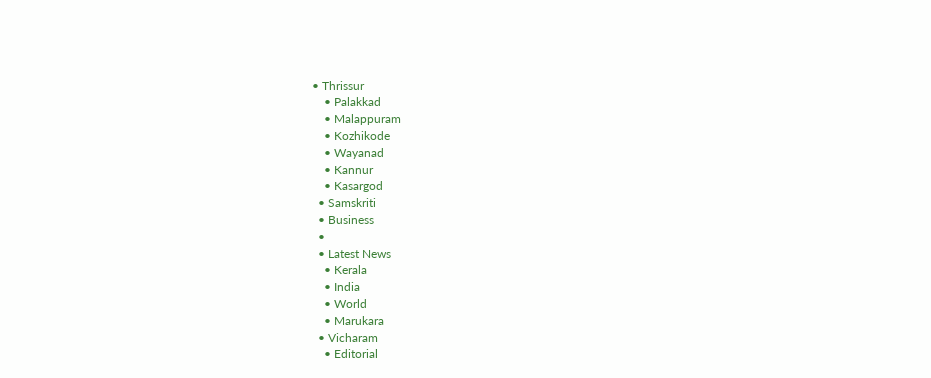• Thrissur
    • Palakkad
    • Malappuram
    • Kozhikode
    • Wayanad
    • Kannur
    • Kasargod
  • Samskriti
  • Business
  •
  • Latest News
    • Kerala
    • India
    • World
    • Marukara
  • Vicharam
    • Editorial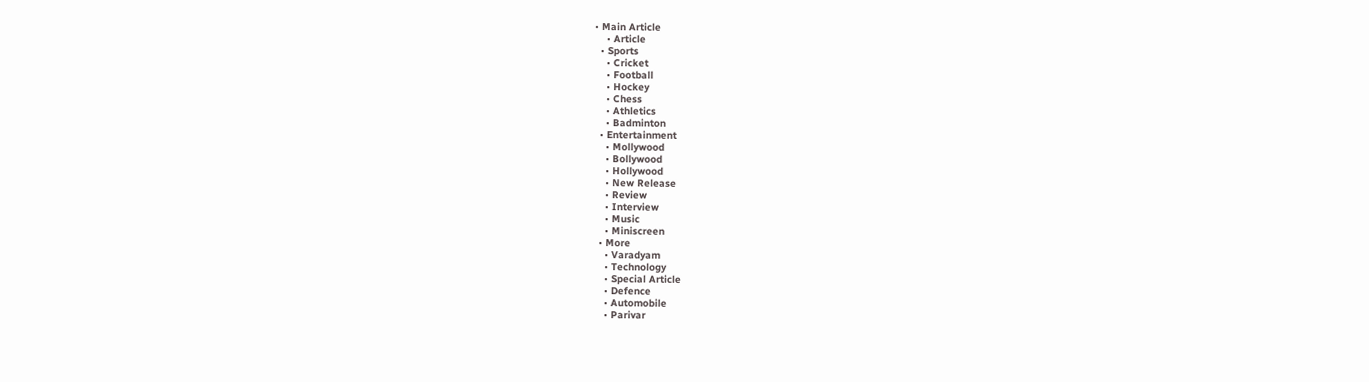• Main Article
    • Article
  • Sports
    • Cricket
    • Football
    • Hockey
    • Chess
    • Athletics
    • Badminton
  • Entertainment
    • Mollywood
    • Bollywood
    • Hollywood
    • New Release
    • Review
    • Interview
    • Music
    • Miniscreen
  • More
    • Varadyam
    • Technology
    • Special Article
    • Defence
    • Automobile
    • Parivar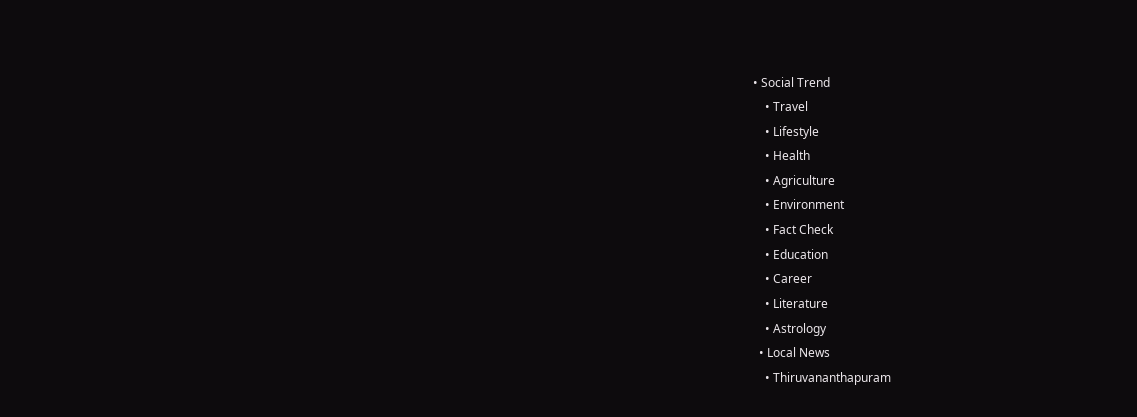• Social Trend
    • Travel
    • Lifestyle
    • Health
    • Agriculture
    • Environment
    • Fact Check
    • Education
    • Career
    • Literature
    • Astrology
  • Local News
    • Thiruvananthapuram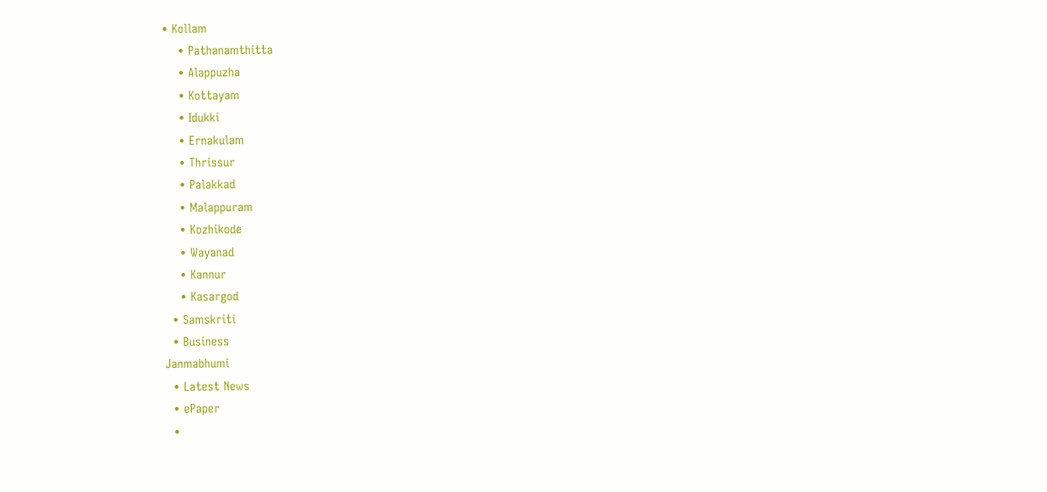• Kollam
    • Pathanamthitta
    • Alappuzha
    • Kottayam
    • Idukki
    • Ernakulam
    • Thrissur
    • Palakkad
    • Malappuram
    • Kozhikode
    • Wayanad
    • Kannur
    • Kasargod
  • Samskriti
  • Business
Janmabhumi
  • Latest News
  • ePaper
  •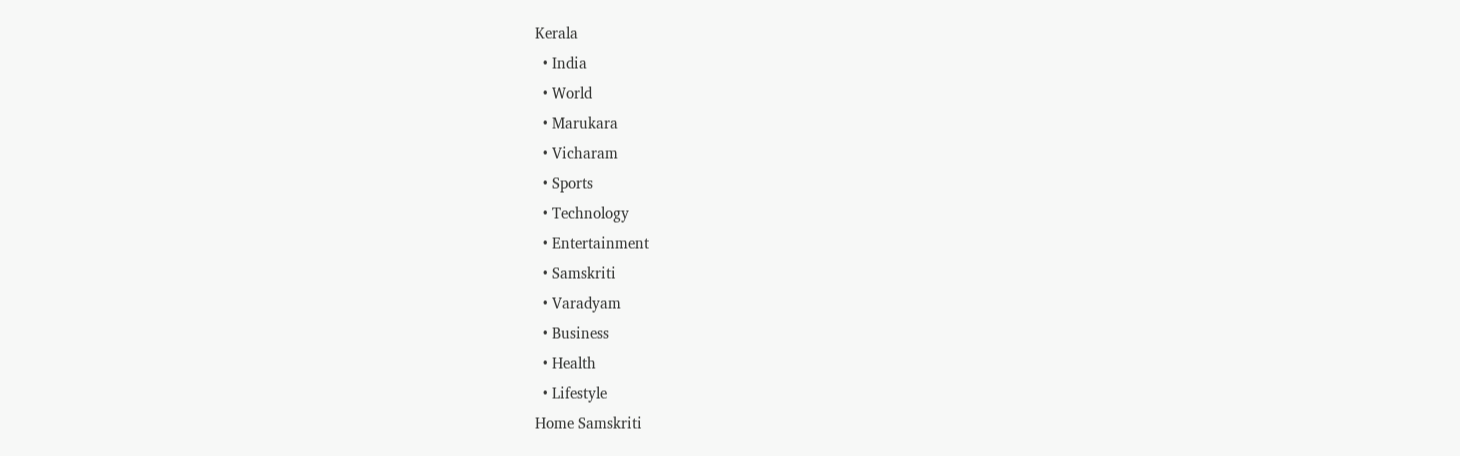Kerala
  • India
  • World
  • Marukara
  • Vicharam
  • Sports
  • Technology
  • Entertainment
  • Samskriti
  • Varadyam
  • Business
  • Health
  • Lifestyle
Home Samskriti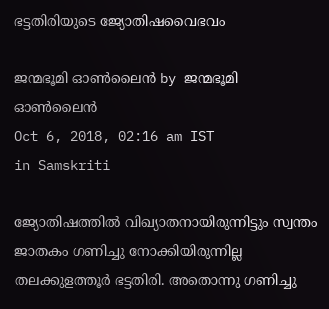ഭട്ടതിരിയുടെ ജ്യോതിഷവൈഭവം

ജന്മഭൂമി ഓണ്‍ലൈന്‍ by ജന്മഭൂമി ഓണ്‍ലൈന്‍
Oct 6, 2018, 02:16 am IST
in Samskriti

ജ്യോതിഷത്തില്‍ വിഖ്യാതനായിരുന്നിട്ടും സ്വന്തം ജാതകം ഗണിച്ചു നോക്കിയിരുന്നില്ല തലക്കുളത്തൂര്‍ ഭട്ടതിരി. അതൊന്നു ഗണിച്ചു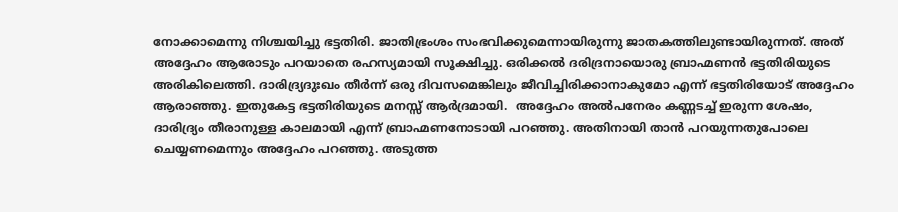നോക്കാമെന്നു നിശ്ചയിച്ചു ഭട്ടതിരി. ജാതിഭ്രംശം സംഭവിക്കുമെന്നായിരുന്നു ജാതകത്തിലുണ്ടായിരുന്നത്. അത് അദ്ദേഹം ആരോടും പറയാതെ രഹസ്യമായി സൂക്ഷിച്ചു. ഒരിക്കല്‍ ദരിദ്രനായൊരു ബ്രാഹ്മണന്‍ ഭട്ടതിരിയുടെ അരികിലെത്തി. ദാരിദ്ര്യദുഃഖം തീര്‍ന്ന് ഒരു ദിവസമെങ്കിലും ജീവിച്ചിരിക്കാനാകുമോ എന്ന് ഭട്ടതിരിയോട് അദ്ദേഹം ആരാഞ്ഞു. ഇതുകേട്ട ഭട്ടതിരിയുടെ മനസ്സ് ആര്‍ദ്രമായി.  അദ്ദേഹം അല്‍പനേരം കണ്ണടച്ച് ഇരുന്ന ശേഷം, ദാരിദ്ര്യം തീരാനുള്ള കാലമായി എന്ന് ബ്രാഹ്മണനോടായി പറഞ്ഞു. അതിനായി താന്‍ പറയുന്നതുപോലെ ചെയ്യണമെന്നും അദ്ദേഹം പറഞ്ഞു. അടുത്ത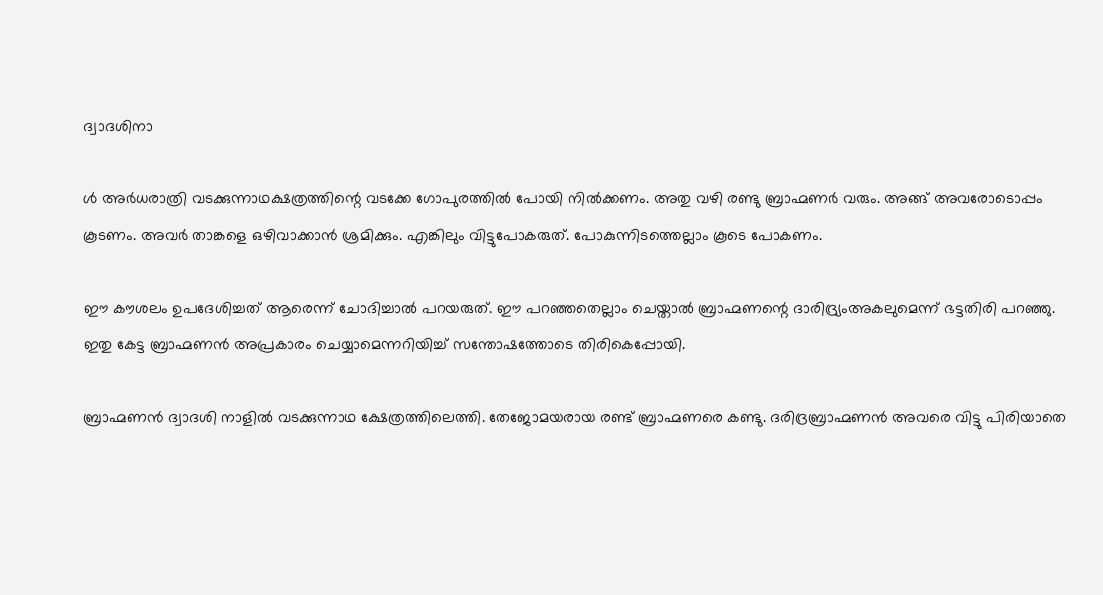ദ്വാദശിനാ

ള്‍ അര്‍ധരാത്രി വടക്കുന്നാഥക്ഷത്രത്തിന്റെ വടക്കേ ഗോപുരത്തില്‍ പോയി നില്‍ക്കണം. അതു വഴി രണ്ടു ബ്രാഹ്മണര്‍ വരും. അങ്ങ് അവരോടൊപ്പം കൂടണം. അവര്‍ താങ്കളെ ഒഴിവാക്കാന്‍ ശ്രമിക്കും. എങ്കിലും വിട്ടുപോകരുത്. പോകുന്നിടത്തെല്ലാം കൂടെ പോകണം.

ഈ കൗശലം ഉപദേശിച്ചത് ആരെന്ന് ചോദിച്ചാല്‍ പറയരുത്. ഈ പറഞ്ഞതെല്ലാം ചെയ്താല്‍ ബ്രാഹ്മണന്റെ ദാരിദ്ര്യംഅകലുമെന്ന് ഭട്ടതിരി പറഞ്ഞു. ഇതു കേട്ട ബ്രാഹ്മണന്‍ അപ്രകാരം ചെയ്യാമെന്നറിയിച്ച് സന്തോഷത്തോടെ തിരികെപ്പോയി.

ബ്രാഹ്മണന്‍ ദ്വാദശി നാളില്‍ വടക്കുന്നാഥ ക്ഷേത്രത്തിലെത്തി. തേജോമയരായ രണ്ട് ബ്രാഹ്മണരെ കണ്ടു. ദരിദ്രബ്രാഹ്മണന്‍ അവരെ വിട്ടു പിരിയാതെ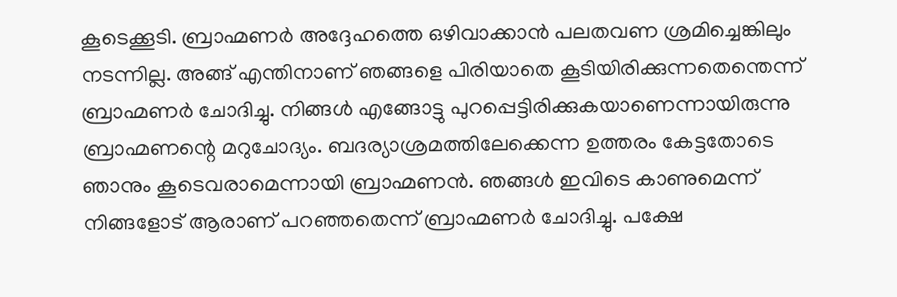കൂടെക്കൂടി. ബ്രാഹ്മണര്‍ അദ്ദേഹത്തെ ഒഴിവാക്കാന്‍ പലതവണ ശ്രമിച്ചെങ്കിലും നടന്നില്ല. അങ്ങ് എന്തിനാണ് ഞങ്ങളെ പിരിയാതെ കൂടിയിരിക്കുന്നതെന്തെന്ന് ബ്രാഹ്മണര്‍ ചോദിച്ചു. നിങ്ങള്‍ എങ്ങോട്ടു പുറപ്പെട്ടിരിക്കുകയാണെന്നായിരുന്നു ബ്രാഹ്മണന്റെ മറുചോദ്യം. ബദര്യാശ്രമത്തിലേക്കെന്ന ഉത്തരം കേട്ടതോടെ ഞാനും കൂടെവരാമെന്നായി ബ്രാഹ്മണന്‍. ഞങ്ങള്‍ ഇവിടെ കാണുമെന്ന് നിങ്ങളോട് ആരാണ് പറഞ്ഞതെന്ന് ബ്രാഹ്മണര്‍ ചോദിച്ചു. പക്ഷേ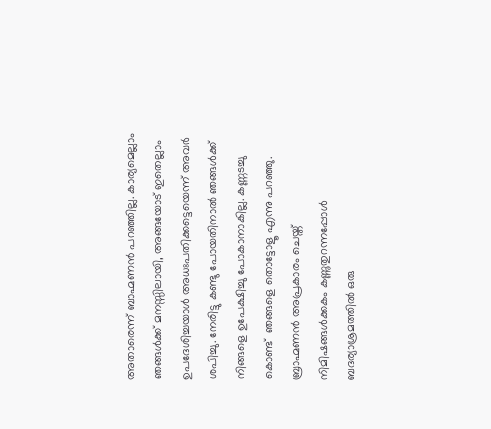അതാരെന്ന് ബാഹ്മണന്‍ പറഞ്ഞില്ല. കാര്യമെല്ലാം ഞങ്ങള്‍ക്ക് മനസ്സിലായി, അങ്ങയോട് ഇതെല്ലാം ഉപദേശിച്ചയാള്‍ അധഃപതിക്കട്ടെയെന്ന് അവര്‍ ശപിച്ചു. നേരിട്ടു കണ്ടു പോയതിനാല്‍ ഞങ്ങള്‍ക്ക് നിങ്ങളെ ഉപേക്ഷിച്ചു പോകാനാകില്ല. കണ്ണടച്ചു കൊണ്ട്  ഞങ്ങളെ തൊട്ടോളൂ എന്നു പറഞ്ഞു. ബ്രാഹ്മണന്‍ അപ്രകാരം ചെയ്ത്  നിമിഷങ്ങള്‍ക്കകം കണ്ണുതുറന്നപ്പോള്‍ ബദര്യാശ്രമത്തില്‍ ഒരു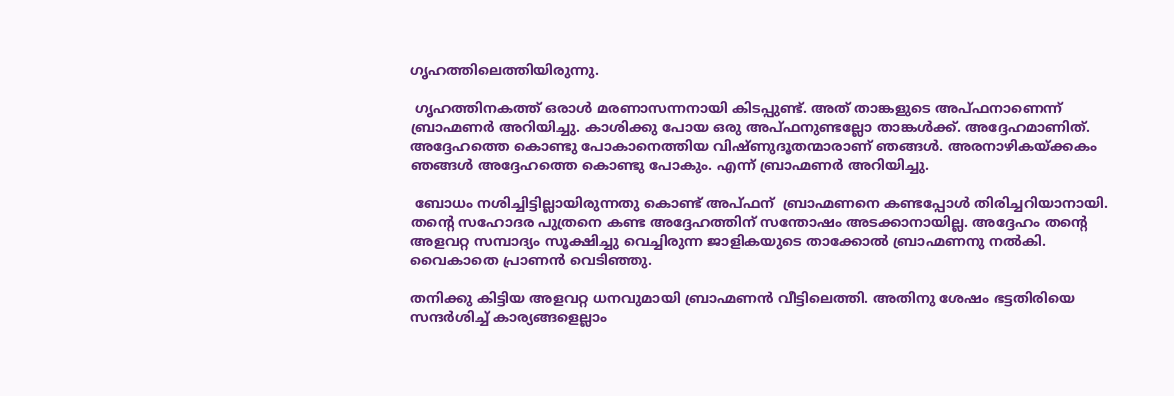ഗൃഹത്തിലെത്തിയിരുന്നു.

 ഗൃഹത്തിനകത്ത് ഒരാള്‍ മരണാസന്നനായി കിടപ്പുണ്ട്. അത് താങ്കളുടെ അപ്ഫനാണെന്ന് ബ്രാഹ്മണര്‍ അറിയിച്ചു. കാശിക്കു പോയ ഒരു അപ്ഫനുണ്ടല്ലോ താങ്കള്‍ക്ക്. അദ്ദേഹമാണിത്. അദ്ദേഹത്തെ കൊണ്ടു പോകാനെത്തിയ വിഷ്ണുദൂതന്മാരാണ് ഞങ്ങള്‍. അരനാഴികയ്‌ക്കകം ഞങ്ങള്‍ അദ്ദേഹത്തെ കൊണ്ടു പോകും. എന്ന് ബ്രാഹ്മണര്‍ അറിയിച്ചു.

 ബോധം നശിച്ചിട്ടില്ലായിരുന്നതു കൊണ്ട് അപ്ഫന്  ബ്രാഹ്മണനെ കണ്ടപ്പോള്‍ തിരിച്ചറിയാനായി. തന്റെ സഹോദര പുത്രനെ കണ്ട അദ്ദേഹത്തിന് സന്തോഷം അടക്കാനായില്ല. അദ്ദേഹം തന്റെ അളവറ്റ സമ്പാദ്യം സൂക്ഷിച്ചു വെച്ചിരുന്ന ജാളികയുടെ താക്കോല്‍ ബ്രാഹ്മണനു നല്‍കി. വൈകാതെ പ്രാണന്‍ വെടിഞ്ഞു.

തനിക്കു കിട്ടിയ അളവറ്റ ധനവുമായി ബ്രാഹ്മണന്‍ വീട്ടിലെത്തി. അതിനു ശേഷം ഭട്ടതിരിയെ സന്ദര്‍ശിച്ച് കാര്യങ്ങളെല്ലാം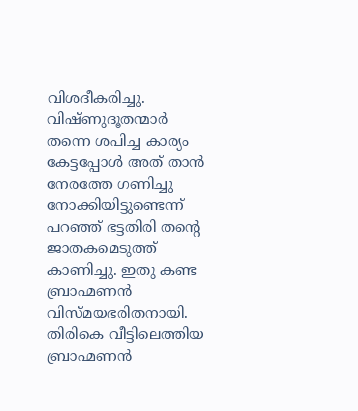വിശദീകരിച്ചു. വിഷ്ണുദൂതന്മാര്‍ തന്നെ ശപിച്ച കാര്യം കേട്ടപ്പോള്‍ അത് താന്‍ നേരത്തേ ഗണിച്ചു നോക്കിയിട്ടുണ്ടെന്ന് പറഞ്ഞ് ഭട്ടതിരി തന്റെ ജാതകമെടുത്ത് കാണിച്ചു. ഇതു കണ്ട ബ്രാഹ്മണന്‍ വിസ്മയഭരിതനായി. തിരികെ വീട്ടിലെത്തിയ ബ്രാഹ്മണന്‍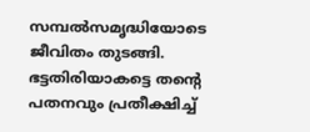സമ്പല്‍സമൃദ്ധിയോടെ ജീവിതം തുടങ്ങി. ഭട്ടതിരിയാകട്ടെ തന്റെ പതനവും പ്രതീക്ഷിച്ച്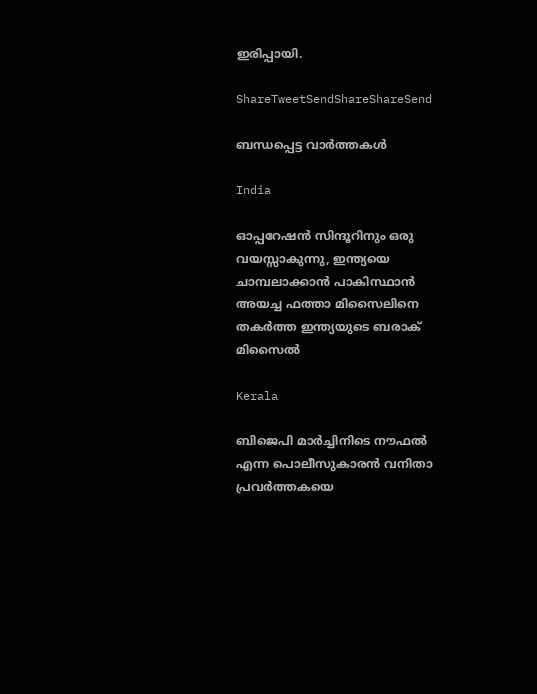ഇരിപ്പായി.

ShareTweetSendShareShareSend

ബന്ധപ്പെട്ട വാര്‍ത്തകള്‍

India

ഓപ്പറേഷന്‍ സിന്ദൂറിനും ഒരു വയസ്സാകുന്നു, ഇന്ത്യയെ ചാമ്പലാക്കാന്‍ പാകിസ്ഥാന്‍ അയച്ച ഫത്താ മിസൈലിനെ തകര്‍ത്ത ഇന്ത്യയുടെ ബരാക് മിസൈല്‍

Kerala

ബിജെപി മാര്‍ച്ചിനിടെ നൗഫല്‍ എന്ന പൊലീസുകാരന്‍ വനിതാ പ്രവര്‍ത്തകയെ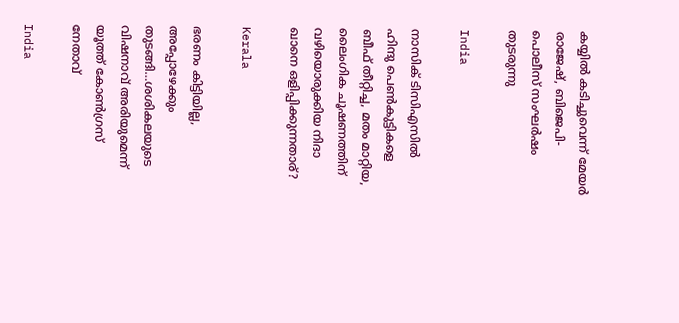കയ്യില്‍ കടിച്ചുവെന്ന് മേയര്‍ രാജേഷ്, ബിജെപി-പൊലീസ് സംഘര്‍ഷം തുടരുന്നു

India

നാസിക് ടിസിഎസില്‍ ഹിന്ദു പെണ്‍കുട്ടികളെ ബീഫ് തീറ്റിച്ച, മതം മാറ്റിയ, ലൈംഗിക ചൂഷണത്തിന് വഴിയൊരുക്കിയ നിദാ ഖാനെ ഒളിപ്പിക്കുന്നതാര്?

Kerala

ഭരണം കിട്ടിയില്ല, അപ്പോഴേക്കും തുടങ്ങി…ശശികലയുടെ വിഷനാവ് അരിയുമെന്ന് യൂത്ത് കോണ്‍ഗ്രസ് നേതാവ്

India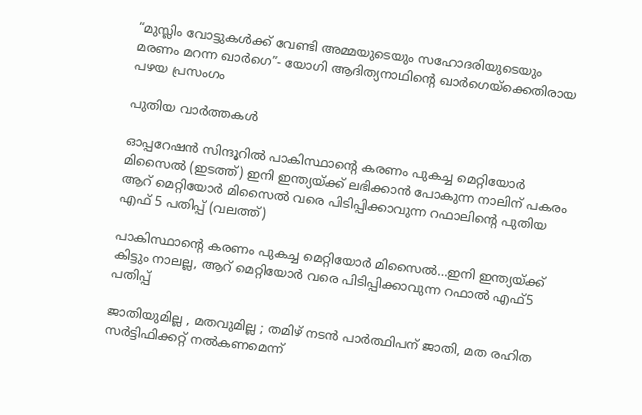“മുസ്ലിം വോട്ടുകള്‍ക്ക് വേണ്ടി അമ്മയുടെയും സഹോദരിയുടെയും മരണം മറന്ന ഖാര്‍ഗെ”- യോഗി ആദിത്യനാഥിന്റെ ഖാര്‍ഗെയ്‌ക്കെതിരായ പഴയ പ്രസംഗം

പുതിയ വാര്‍ത്തകള്‍

ഓപ്പറേഷന്‍ സിന്ദൂറില്‍ പാകിസ്ഥാന്‍റെ കരണം പുകച്ച മെറ്റിയോര്‍ മിസൈല്‍ (ഇടത്ത്) ഇനി ഇന്ത്യയ്ക്ക് ലഭിക്കാന്‍ പോകുന്ന നാലിന് പകരം ആറ് മെറ്റിയോര്‍ മിസൈല്‍ വരെ പിടിപ്പിക്കാവുന്ന റഫാലിന്‍റെ പുതിയ എഫ് 5 പതിപ്പ് (വലത്ത്)

പാകിസ്ഥാന്റെ കരണം പുകച്ച മെറ്റിയോര്‍ മിസൈല്‍…ഇനി ഇന്ത്യയ്‌ക്ക് കിട്ടും നാലല്ല, ആറ് മെറ്റിയോര്‍ വരെ പിടിപ്പിക്കാവുന്ന റഫാല്‍ എഫ്5 പതിപ്പ്

ജാതിയുമില്ല , മതവുമില്ല ; തമിഴ് നടൻ പാർത്ഥിപന് ജാതി, മത രഹിത സർട്ടിഫിക്കറ്റ് നൽകണമെന്ന്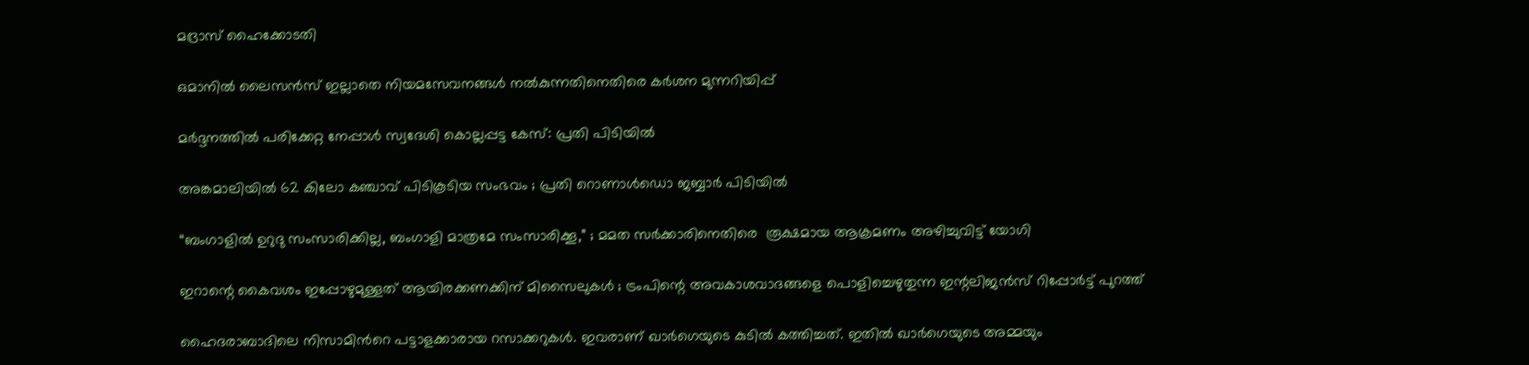മദ്രാസ് ഹൈക്കോടതി

ഒമാനിൽ ലൈസൻസ് ഇല്ലാതെ നിയമസേവനങ്ങൾ നൽകുന്നതിനെതിരെ കർശന മുന്നറിയിപ്പ്

മർദ്ദനത്തിൽ പരിക്കേറ്റ നേപ്പാൾ സ്വദേശി കൊല്ലപ്പട്ട കേസ്: പ്രതി പിടിയിൽ

അങ്കമാലിയിൽ 62 കിലോ കഞ്ചാവ് പിടികൂടിയ സംഭവം ; പ്രതി റൊണാൾഡൊ ജബ്ബാർ പിടിയിൽ

“ബംഗാളിൽ ഉറുദു സംസാരിക്കില്ല, ബംഗാളി മാത്രമേ സംസാരിക്കൂ,” ; മമത സർക്കാരിനെതിരെ  രൂക്ഷമായ ആക്രമണം അഴിച്ചുവിട്ട് യോഗി

ഇറാന്റെ കൈവശം ഇപ്പോഴുമുള്ളത് ആയിരക്കണക്കിന് മിസൈലുകൾ ; ട്രംപിന്റെ അവകാശവാദങ്ങളെ പൊളിച്ചെഴുതുന്ന ഇന്റലിജൻസ് റിപ്പോർട്ട് പുറത്ത്

ഹൈദരാബാദിലെ നിസാമിന്‍റെ പട്ടാളക്കാരായ റസാക്കറുകള്‍. ഇവരാണ് ഖാര്‍ഗെയുടെ കുടില്‍ കത്തിച്ചത്. ഇതില്‍ ഖാര്‍ഗെയുടെ അമ്മയും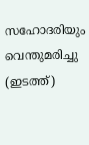സഹോദരിയും വെന്തുമരിച്ചു (ഇടത്ത്)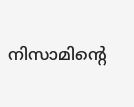നിസാമിന്റെ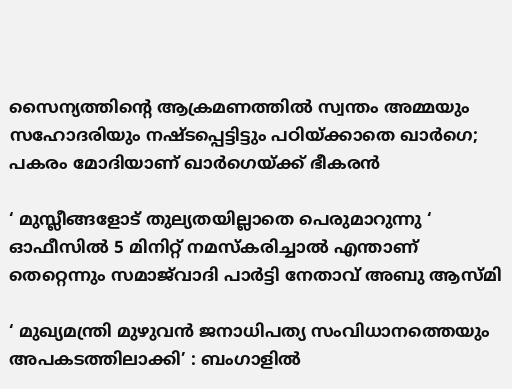സൈന്യത്തിന്റെ ആക്രമണത്തില്‍ സ്വന്തം അമ്മയും സഹോദരിയും നഷ്ടപ്പെട്ടിട്ടും പഠിയ്‌ക്കാതെ ഖാര്‍ഗെ; പകരം മോദിയാണ് ഖാര്‍ഗെയ്‌ക്ക് ഭീകരന്‍

‘ മുസ്ലീങ്ങളോട് തുല്യതയില്ലാതെ പെരുമാറുന്നു ‘ ഓഫീസിൽ 5 മിനിറ്റ് നമസ്‌കരിച്ചാൽ എന്താണ് തെറ്റെന്നും സമാജ്‌വാദി പാർട്ടി നേതാവ് അബു ആസ്മി

‘ മുഖ്യമന്ത്രി മുഴുവൻ ജനാധിപത്യ സംവിധാനത്തെയും അപകടത്തിലാക്കി’ : ബംഗാളിൽ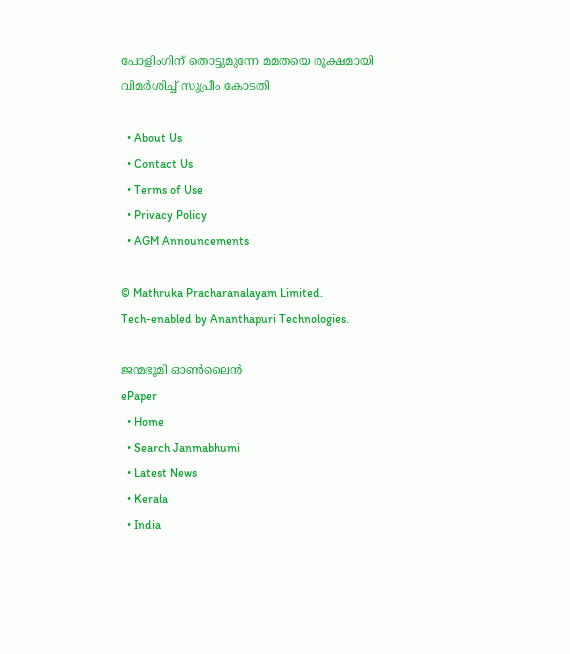പോളിംഗിന് തൊട്ടുമുന്നേ മമതയെ രൂക്ഷമായി വിമർശിച്ച് സുപ്രീം കോടതി

  • About Us
  • Contact Us
  • Terms of Use
  • Privacy Policy
  • AGM Announcements

© Mathruka Pracharanalayam Limited.
Tech-enabled by Ananthapuri Technologies.

ജന്മഭൂമി ഓണ്‍ലൈന്‍
ePaper
  • Home
  • Search Janmabhumi
  • Latest News
  • Kerala
  • India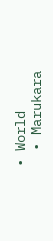• World
  • Marukara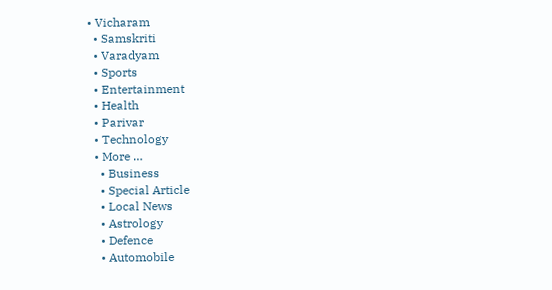• Vicharam
  • Samskriti
  • Varadyam
  • Sports
  • Entertainment
  • Health
  • Parivar
  • Technology
  • More …
    • Business
    • Special Article
    • Local News
    • Astrology
    • Defence
    • Automobile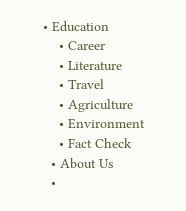• Education
    • Career
    • Literature
    • Travel
    • Agriculture
    • Environment
    • Fact Check
  • About Us
  •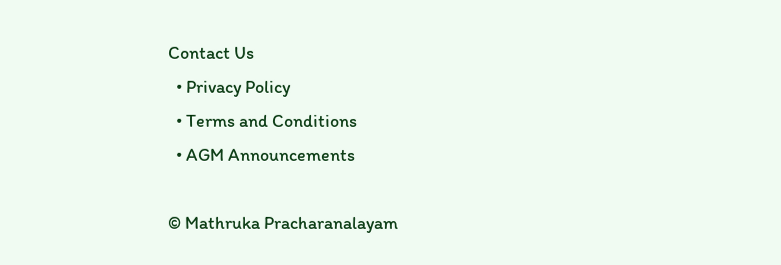Contact Us
  • Privacy Policy
  • Terms and Conditions
  • AGM Announcements

© Mathruka Pracharanalayam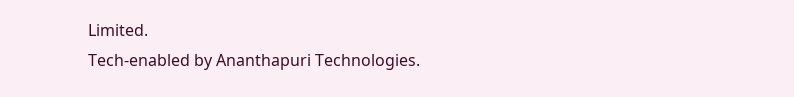Limited.
Tech-enabled by Ananthapuri Technologies.